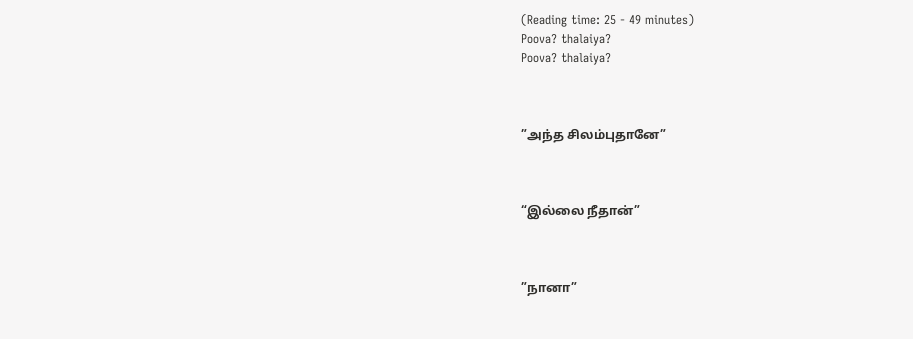(Reading time: 25 - 49 minutes)
Poova? thalaiya?
Poova? thalaiya?



”அந்த சிலம்புதானே”



“இல்லை நீதான்”



”நானா”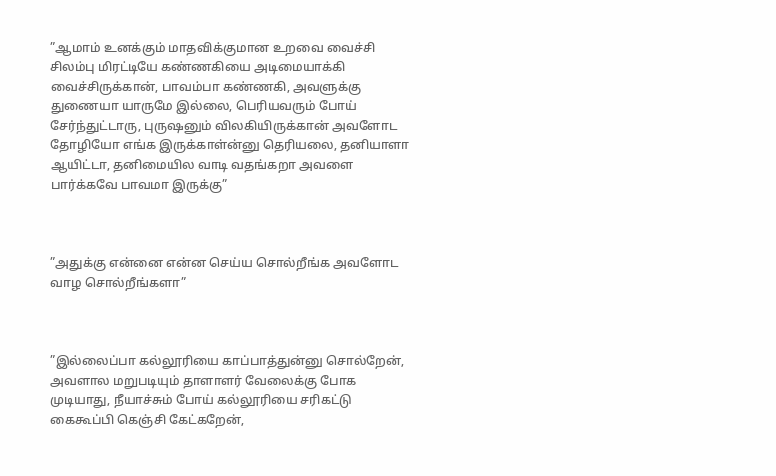”ஆமாம் உனக்கும் மாதவிக்குமான உறவை வைச்சி சிலம்பு மிரட்டியே கண்ணகியை அடிமையாக்கி வைச்சிருக்கான், பாவம்பா கண்ணகி, அவளுக்கு துணையா யாருமே இல்லை, பெரியவரும் போய் சேர்ந்துட்டாரு, புருஷனும் விலகியிருக்கான் அவளோட தோழியோ எங்க இருக்காள்ன்னு தெரியலை, தனியாளா ஆயிட்டா, தனிமையில வாடி வதங்கறா அவளை பார்க்கவே பாவமா இருக்கு”



”அதுக்கு என்னை என்ன செய்ய சொல்றீங்க அவளோட வாழ சொல்றீங்களா”



”இல்லைப்பா கல்லூரியை காப்பாத்துன்னு சொல்றேன், அவளால மறுபடியும் தாளாளர் வேலைக்கு போக முடியாது, நீயாச்சும் போய் கல்லூரியை சரிகட்டு கைகூப்பி கெஞ்சி கேட்கறேன்,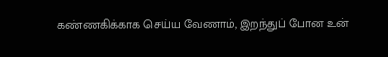கண்ணகிக்காக செய்ய வேணாம், இறந்துப் போன உன்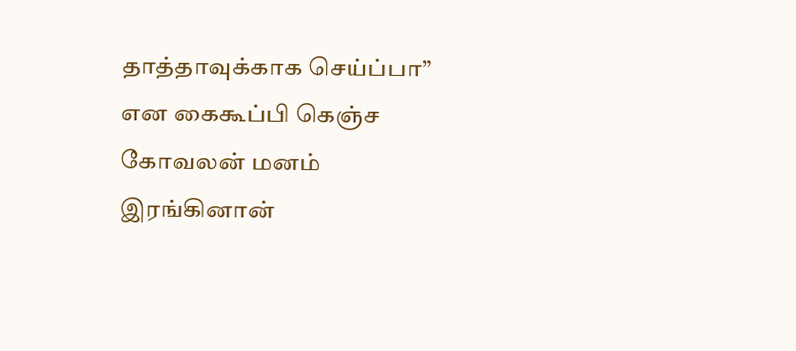தாத்தாவுக்காக செய்ப்பா” என கைகூப்பி கெஞ்ச கோவலன் மனம் இரங்கினான்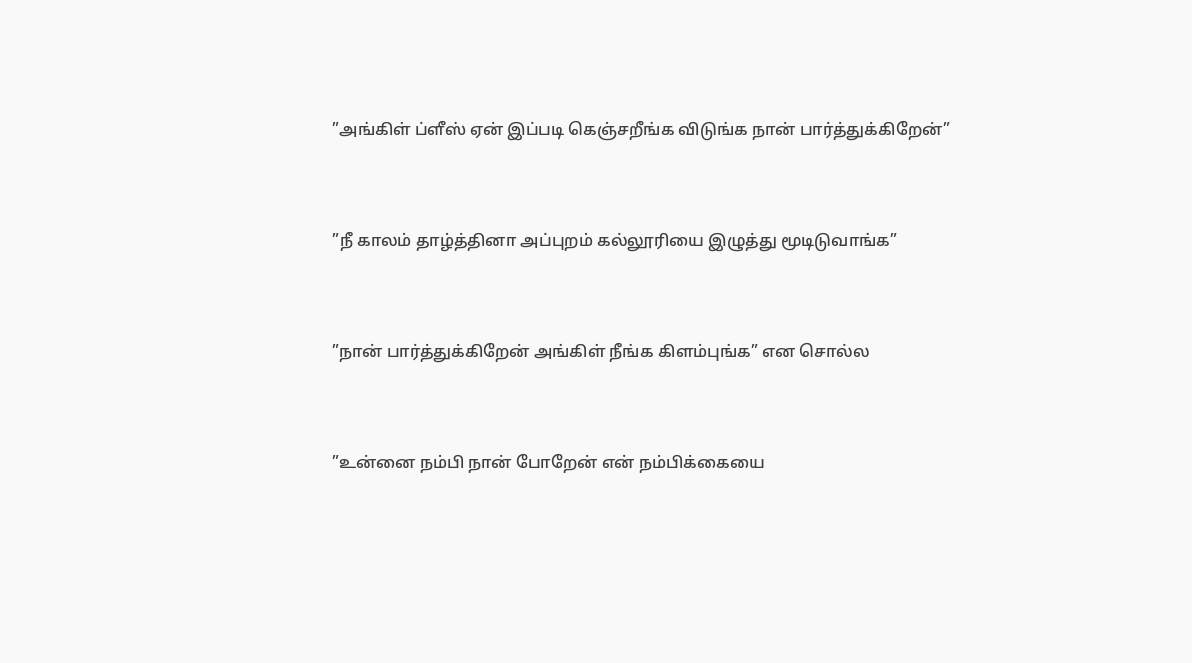”அங்கிள் ப்ளீஸ் ஏன் இப்படி கெஞ்சறீங்க விடுங்க நான் பார்த்துக்கிறேன்”



”நீ காலம் தாழ்த்தினா அப்புறம் கல்லூரியை இழுத்து மூடிடுவாங்க”



”நான் பார்த்துக்கிறேன் அங்கிள் நீங்க கிளம்புங்க” என சொல்ல



”உன்னை நம்பி நான் போறேன் என் நம்பிக்கையை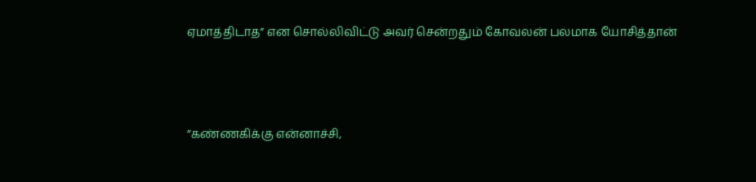ஏமாத்திடாத” என சொல்லிவிட்டு அவர் சென்றதும் கோவலன் பலமாக யோசித்தான்



”கண்ணகிக்கு என்னாச்சி,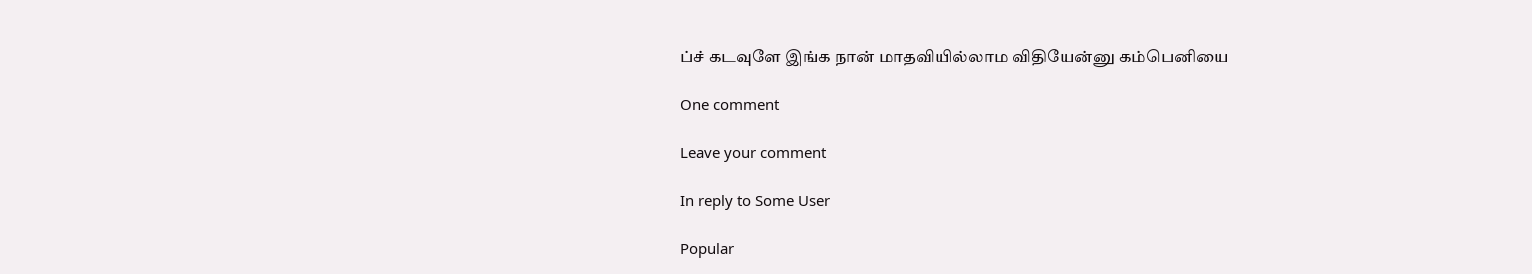ப்ச் கடவுளே இங்க நான் மாதவியில்லாம விதியேன்னு கம்பெனியை

One comment

Leave your comment

In reply to Some User

Popular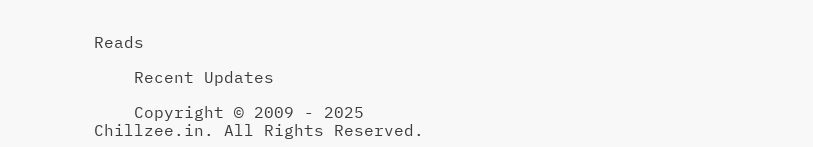Reads

    Recent Updates

    Copyright © 2009 - 2025 Chillzee.in. All Rights Reserved.